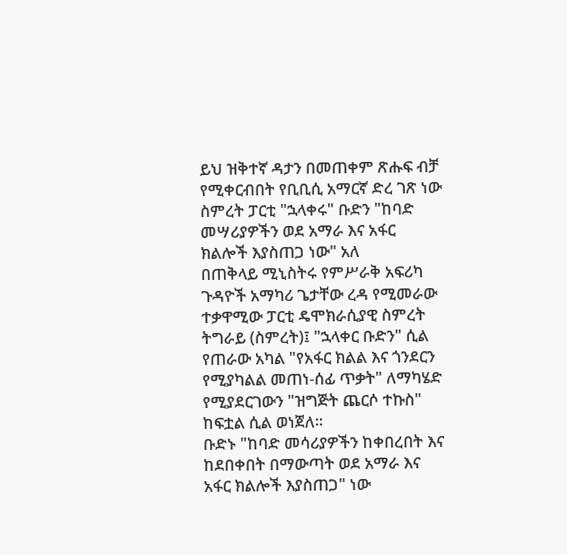ይህ ዝቅተኛ ዳታን በመጠቀም ጽሑፍ ብቻ የሚቀርብበት የቢቢሲ አማርኛ ድረ ገጽ ነው
ስምረት ፓርቲ "ኋላቀሩ" ቡድን "ከባድ መሣሪያዎችን ወደ አማራ እና አፋር ክልሎች እያስጠጋ ነው" አለ
በጠቅላይ ሚኒስትሩ የምሥራቅ አፍሪካ ጉዳዮች አማካሪ ጌታቸው ረዳ የሚመራው ተቃዋሚው ፓርቲ ዴሞክራሲያዊ ስምረት ትግራይ (ስምረት)፤ "ኋላቀር ቡድን" ሲል የጠራው አካል "የአፋር ክልል እና ጎንደርን የሚያካልል መጠነ-ሰፊ ጥቃት" ለማካሄድ የሚያደርገውን "ዝግጅት ጨርሶ ተኩስ" ከፍቷል ሲል ወነጀለ።
ቡድኑ "ከባድ መሳሪያዎችን ከቀበረበት እና ከደበቀበት በማውጣት ወደ አማራ እና አፋር ክልሎች እያስጠጋ" ነው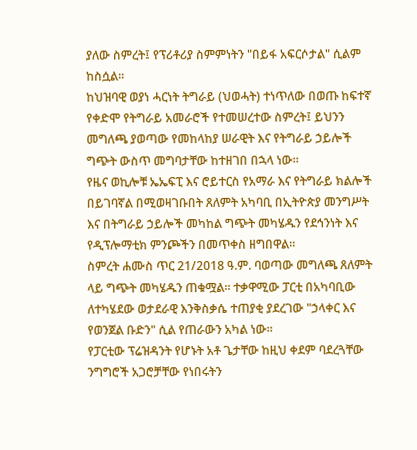ያለው ስምረት፤ የፕሪቶሪያ ስምምነትን "በይፋ አፍርሶታል" ሲልም ከስሷል።
ከህዝባዊ ወያነ ሓርነት ትግራይ (ህወሓት) ተነጥለው በወጡ ከፍተኛ የቀድሞ የትግራይ አመራሮች የተመሠረተው ስምረት፤ ይህንን መግለጫ ያወጣው የመከላከያ ሠራዊት እና የትግራይ ኃይሎች ግጭት ውስጥ መግባታቸው ከተዘገበ በኋላ ነው።
የዜና ወኪሎቹ ኤኤፍፒ እና ሮይተርስ የአማራ እና የትግራይ ክልሎች በይገባኛል በሚወዛገቡበት ጸለምት አካባቢ በኢትዮጵያ መንግሥት እና በትግራይ ኃይሎች መካከል ግጭት መካሄዱን የደኅንነት እና የዲፕሎማቲክ ምንጮችን በመጥቀስ ዘግበዋል።
ስምረት ሐሙስ ጥር 21/2018 ዓ.ም. ባወጣው መግለጫ ጸለምት ላይ ግጭት መካሄዱን ጠቁሟል። ተቃዋሚው ፓርቲ በአካባቢው ለተካሄደው ወታደራዊ እንቅስቃሴ ተጠያቂ ያደረገው "ኃላቀር እና የወንጀል ቡድን" ሲል የጠራውን አካል ነው።
የፓርቲው ፕሬዝዳንት የሆኑት አቶ ጌታቸው ከዚህ ቀደም ባደረጓቸው ንግግሮች አጋሮቻቸው የነበሩትን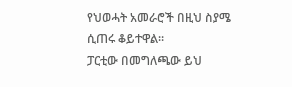የህወሓት አመራሮች በዚህ ስያሜ ሲጠሩ ቆይተዋል።
ፓርቲው በመግለጫው ይህ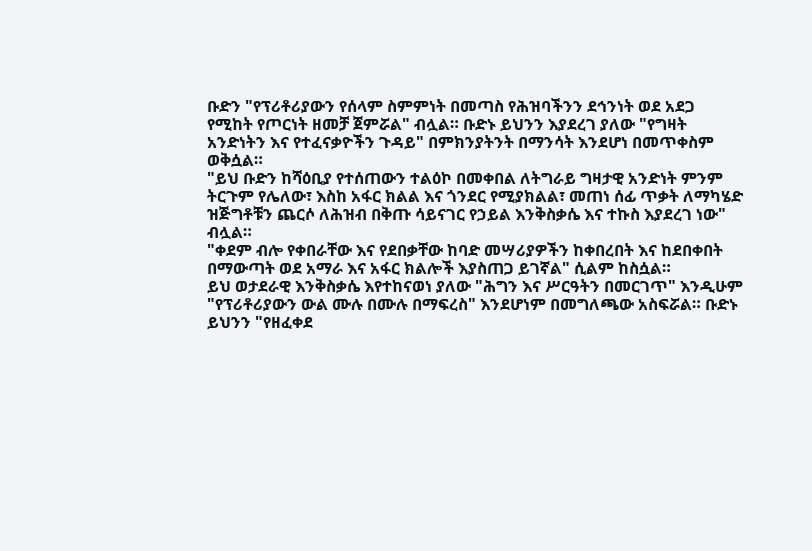ቡድን "የፕሪቶሪያውን የሰላም ስምምነት በመጣስ የሕዝባችንን ደኅንነት ወደ አደጋ የሚከት የጦርነት ዘመቻ ጀምሯል" ብሏል። ቡድኑ ይህንን እያደረገ ያለው "የግዛት አንድነትን እና የተፈናቃዮችን ጉዳይ" በምክንያትንት በማንሳት እንደሆነ በመጥቀስም ወቅሷል።
"ይህ ቡድን ከሻዕቢያ የተሰጠውን ተልዕኮ በመቀበል ለትግራይ ግዛታዊ አንድነት ምንም ትርጉም የሌለው፣ እስከ አፋር ክልል እና ጎንደር የሚያክልል፣ መጠነ ሰፊ ጥቃት ለማካሄድ ዝጅግቶቹን ጨርሶ ለሕዝብ በቅጡ ሳይናገር የኃይል እንቅስቃሴ እና ተኩስ እያደረገ ነው" ብሏል።
"ቀደም ብሎ የቀበራቸው እና የደበቃቸው ከባድ መሣሪያዎችን ከቀበረበት እና ከደበቀበት በማውጣት ወደ አማራ እና አፋር ክልሎች እያስጠጋ ይገኛል" ሲልም ከስሷል።
ይህ ወታደራዊ እንቅስቃሴ እየተከናወነ ያለው "ሕግን እና ሥርዓትን በመርገጥ" እንዲሁም "የፕሪቶሪያውን ውል ሙሉ በሙሉ በማፍረስ" እንደሆነም በመግለጫው አስፍሯል። ቡድኑ ይህንን "የዘፈቀደ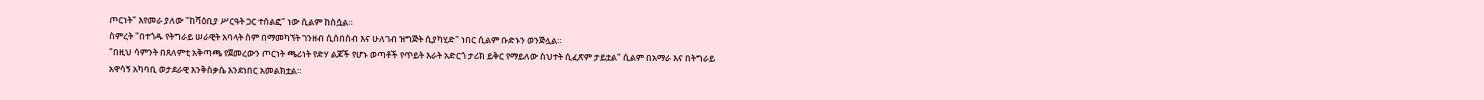ጦርነት" እየመራ ያለው "ከሻዕቢያ ሥርዓት ጋር ተሰልፎ" ነው ሲልም ከስሷል።
ስምረት "በተጎዱ የትግራይ ሠራዊት አባላት ስም በማመካኘት ገንዘብ ሲሰበስብ እና ሁለገብ ዝግጅት ሲያካሂድ" ነበር ሲልም ቡድኑን ወንጅሏል።
"በዚህ ሳምንት በጸለምቲ አቅጣጫ የጀመረውን ጦርነት ጫሪነት የድሃ ልጆች የሆኑ ወጣቶች የጥይት እራት አድርጎ ታሪክ ይቅር የማይለው ስህተት ሲፈጽም ታይቷል" ሲልም በአማራ እና በትግራይ አዋሳኝ አካባቢ ወታደራዊ እንቅስቃሴ እንደነበር አመልክቷል።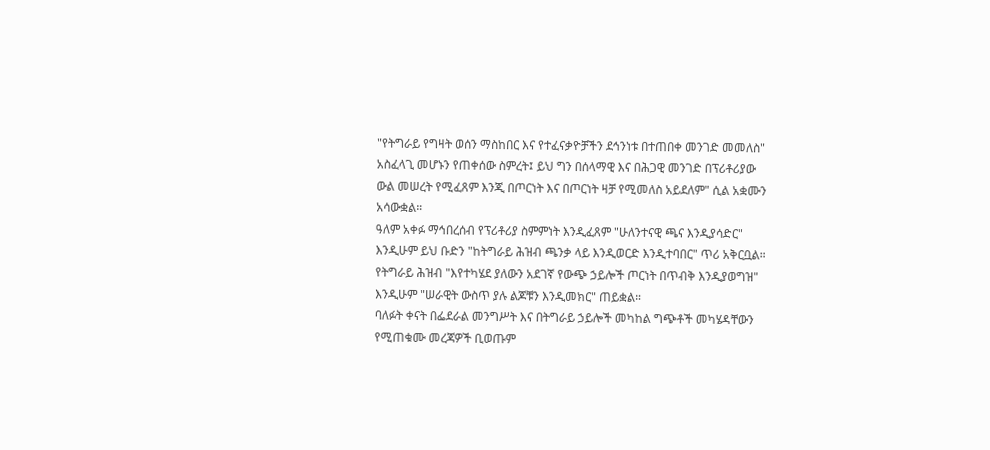"የትግራይ የግዛት ወሰን ማስከበር እና የተፈናቃዮቻችን ደኅንነቱ በተጠበቀ መንገድ መመለስ" አስፈላጊ መሆኑን የጠቀሰው ስምረት፤ ይህ ግን በሰላማዊ እና በሕጋዊ መንገድ በፕሪቶሪያው ውል መሠረት የሚፈጸም እንጂ በጦርነት እና በጦርነት ዛቻ የሚመለስ አይደለም" ሲል አቋሙን አሳውቋል።
ዓለም አቀፉ ማኅበረሰብ የፕሪቶሪያ ስምምነት እንዲፈጸም "ሁለንተናዊ ጫና እንዲያሳድር" እንዲሁም ይህ ቡድን "ከትግራይ ሕዝብ ጫንቃ ላይ እንዲወርድ እንዲተባበር" ጥሪ አቅርቧል።
የትግራይ ሕዝብ "እየተካሄደ ያለውን አደገኛ የውጭ ኃይሎች ጦርነት በጥብቅ እንዲያወግዝ" እንዲሁም "ሠራዊት ውስጥ ያሉ ልጆቹን እንዲመክር" ጠይቋል።
ባለፉት ቀናት በፌደራል መንግሥት እና በትግራይ ኃይሎች መካከል ግጭቶች መካሄዳቸውን የሚጠቁሙ መረጃዎች ቢወጡም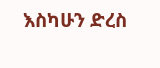እስካሁን ድረስ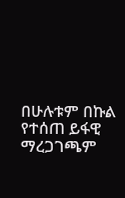በሁሉቱም በኩል የተሰጠ ይፋዊ ማረጋገጫም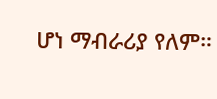ሆነ ማብራሪያ የለም።